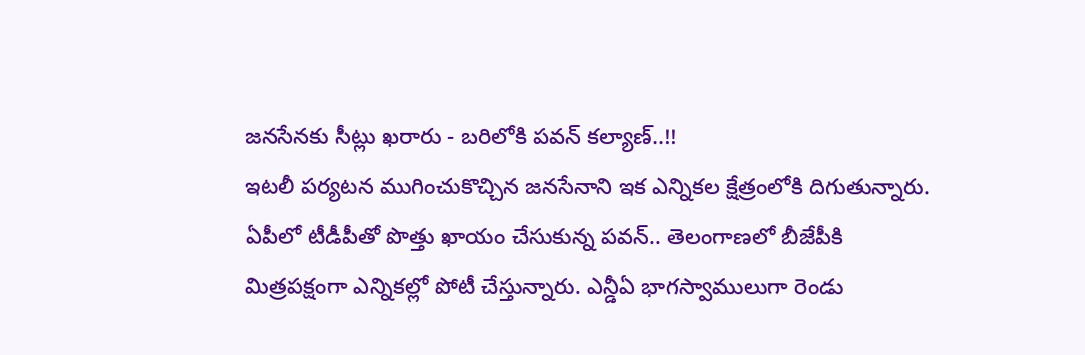జనసేనకు సీట్లు ఖరారు - బరిలోకి పవన్ కల్యాణ్..!!
ఇటలీ పర్యటన ముగించుకొచ్చిన జనసేనాని ఇక ఎన్నికల క్షేత్రంలోకి దిగుతున్నారు. ఏపీలో టీడీపీతో పొత్తు ఖాయం చేసుకున్న పవన్.. తెలంగాణలో బీజేపీకి మిత్రపక్షంగా ఎన్నికల్లో పోటీ చేస్తున్నారు. ఎన్డీఏ భాగస్వాములుగా రెండు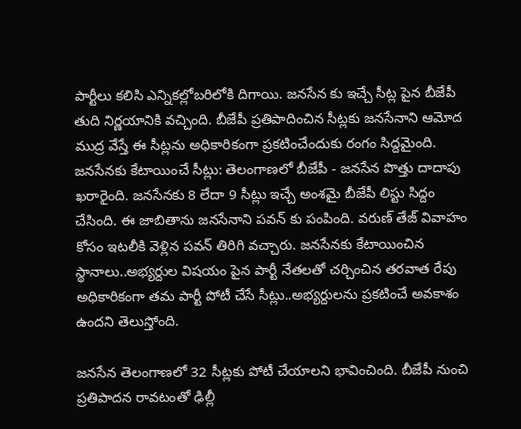పార్టీలు కలిసి ఎన్నికల్లోబరిలోకి దిగాయి. జనసేన కు ఇచ్చే సీట్ల పైన బీజేపీ తుది నిర్ణయానికి వచ్చింది. బీజేపీ ప్రతిపాదించిన సీట్లకు జనసేనాని ఆమోద ముద్ర వేస్తే ఈ సీట్లను అధికారికంగా ప్రకటించేందుకు రంగం సిద్దమైంది.
జనసేనకు కేటాయించే సీట్లు: తెలంగాణలో బీజేపీ - జనసేన పొత్తు దాదాపు ఖరారైంది. జనసేనకు 8 లేదా 9 సీట్లు ఇచ్చే అంశమై బీజేపీ లిస్టు సిద్దం చేసింది. ఈ జాబితాను జనసేనాని పవన్ కు పంపింది. వరుణ్ తేజ్ వివాహం కోసం ఇటలీకి వెళ్లిన పవన్ తిరిగి వచ్చారు. జనసేనకు కేటాయించిన స్థానాలు..అభ్యర్దుల విషయం పైన పార్టీ నేతలతో చర్చించిన తరవాత రేపు అధికారికంగా తమ పార్టీ పోటీ చేసే సీట్లు..అభ్యర్దులను ప్రకటించే అవకాశం ఉందని తెలుస్తోంది.

జనసేన తెలంగాణలో 32 సీట్లకు పోటీ చేయాలని భావించింది. బీజేపీ నుంచి ప్రతిపాదన రావటంతో ఢిల్లీ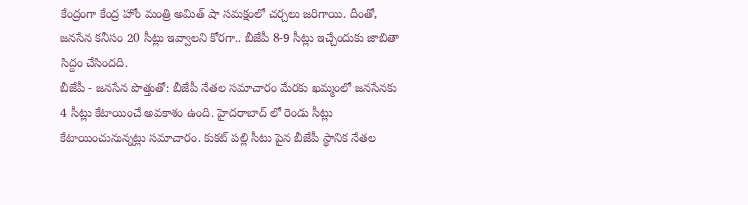కేంద్రంగా కేంద్ర హోం మంత్రి అమిత్ షా సమక్షంలో చర్చలు జరిగాయి. దీంతో, జనసేన కనీసం 20 సీట్లు ఇవ్వాలని కోరగా.. బీజేపీ 8-9 సీట్లు ఇచ్చేందుకు జాబితా సిద్దం చేసిందది.
బీజేపీ - జనసేన పొత్తుతో: బీజేపీ నేతల సమాచారం మేరకు ఖమ్మంలో జనసేనకు 4 సీట్లు కేటాయించే అవకాశం ఉంది. హైదరాబాద్ లో రెండు సీట్లు కేటాయించునున్నట్లు సమాచారం. కుకట్ పల్లి సీటు పైన బీజేపీ స్థానిక నేతల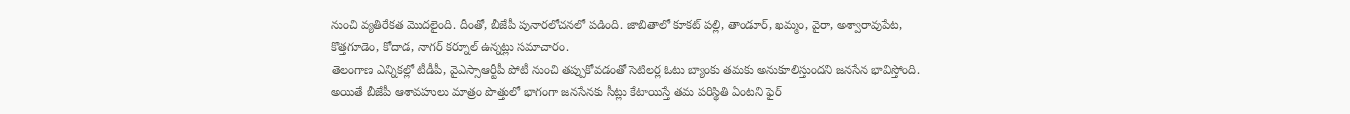నుంచి వ్యతిరేకత మొదలైంది. దీంతో, బీజేపీ పునారలోచనలో పడింది. జాబితాలో కూకట్ పల్లి, తాండూర్, ఖమ్మం, వైరా, అశ్వారావుపేట, కొత్తగూడెం, కోదాడ, నాగర్ కర్నూల్ ఉన్నట్లు సమాచారం.
తెలంగాణ ఎన్నికల్లో టీడీపీ, వైఎస్సాఆర్టీపీ పోటీ నుంచి తప్పుకోవడంతో సెటిలర్ల ఓటు బ్యాంకు తమకు అనుకూలిస్తుందని జనసేన భావిస్తోంది. అయితే బీజేపీ ఆశావహులు మాత్రం పొత్తులో భాగంగా జనసేనకు సీట్లు కేటాయిస్తే తమ పరిస్థితి ఏంటని ఫైర్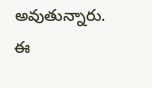అవుతున్నారు. ఈ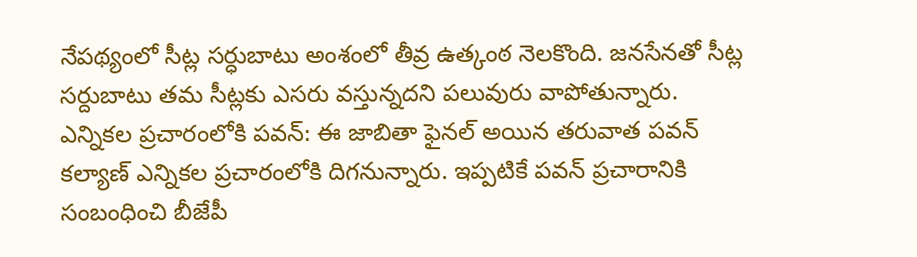నేపథ్యంలో సీట్ల సర్ధుబాటు అంశంలో తీవ్ర ఉత్కంఠ నెలకొంది. జనసేనతో సీట్ల సర్దుబాటు తమ సీట్లకు ఎసరు వస్తున్నదని పలువురు వాపోతున్నారు.
ఎన్నికల ప్రచారంలోకి పవన్: ఈ జాబితా ఫైనల్ అయిన తరువాత పవన్ కల్యాణ్ ఎన్నికల ప్రచారంలోకి దిగనున్నారు. ఇప్పటికే పవన్ ప్రచారానికి సంబంధించి బీజేపీ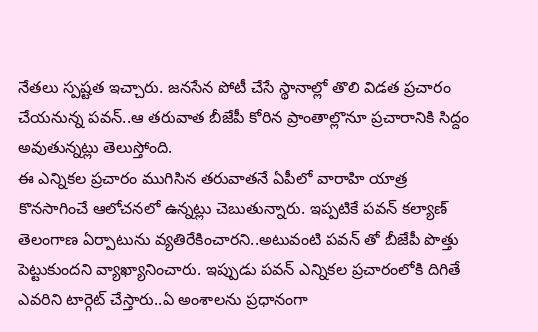నేతలు స్పష్టత ఇచ్చారు. జనసేన పోటీ చేసే స్థానాల్లో తొలి విడత ప్రచారం చేయనున్న పవన్..ఆ తరువాత బీజేపీ కోరిన ప్రాంతాల్లొనూ ప్రచారానికి సిద్దం అవుతున్నట్లు తెలుస్తోంది.
ఈ ఎన్నికల ప్రచారం ముగిసిన తరువాతనే ఏపీలో వారాహి యాత్ర కొనసాగించే ఆలోచనలో ఉన్నట్లు చెబుతున్నారు. ఇప్పటికే పవన్ కల్యాణ్ తెలంగాణ ఏర్పాటును వ్యతిరేకించారని..అటువంటి పవన్ తో బీజేపీ పొత్తు పెట్టుకుందని వ్యాఖ్యానించారు. ఇప్పుడు పవన్ ఎన్నికల ప్రచారంలోకి దిగితే ఎవరిని టార్గెట్ చేస్తారు..ఏ అంశాలను ప్రధానంగా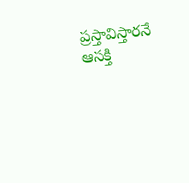ప్రస్తావిస్తారనే ఆసక్తి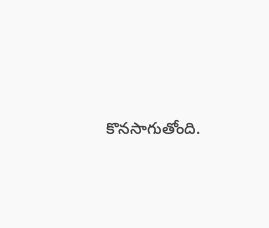కొనసాగుతోంది.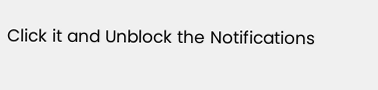Click it and Unblock the Notifications